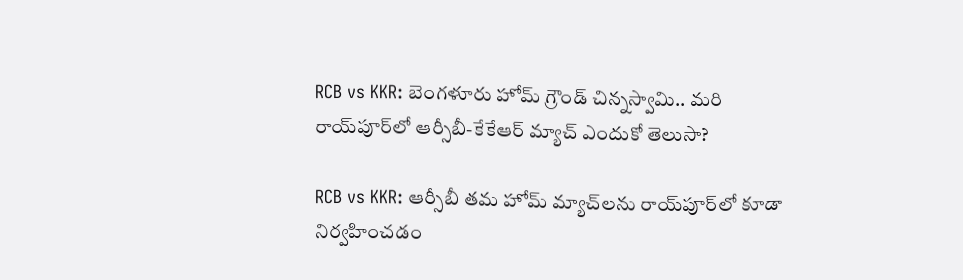RCB vs KKR: బెంగళూరు హోమ్ గ్రౌండ్ చిన్నస్వామి.. మరి రాయ్‌పూర్‌లో ఆర్సీబీ-కేకేఆర్ మ్యాచ్ ఎందుకో తెలుసా?

RCB vs KKR: ఆర్సీబీ తమ హోమ్ మ్యాచ్‌లను రాయ్‌పూర్‌లో కూడా నిర్వహించడం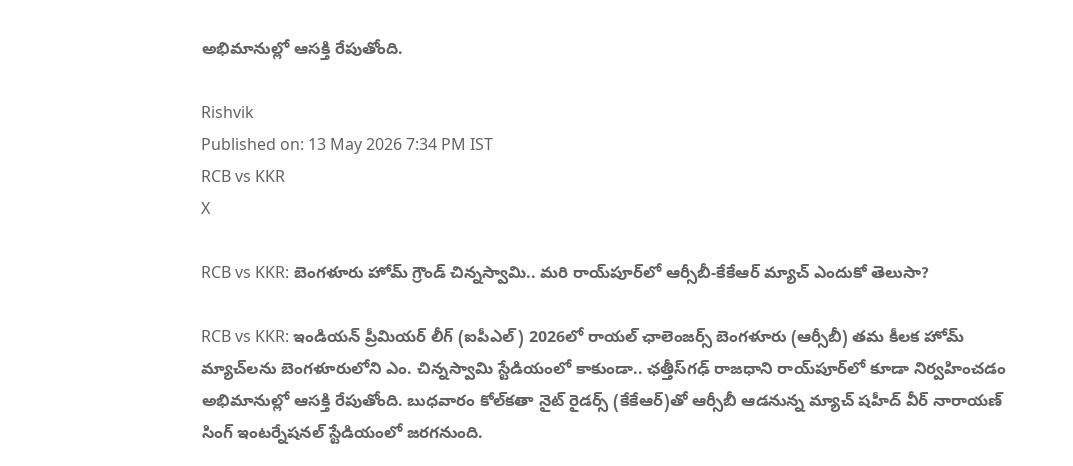అభిమానుల్లో ఆసక్తి రేపుతోంది.

Rishvik
Published on: 13 May 2026 7:34 PM IST
RCB vs KKR
X

RCB vs KKR: బెంగళూరు హోమ్ గ్రౌండ్ చిన్నస్వామి.. మరి రాయ్‌పూర్‌లో ఆర్సీబీ-కేకేఆర్ మ్యాచ్ ఎందుకో తెలుసా?

RCB vs KKR: ఇండియన్ ప్రీమియర్ లీగ్‌ (ఐపీఎల్) 2026లో రాయల్ ఛాలెంజర్స్ బెంగళూరు (ఆర్సీబీ) తమ కీలక హోమ్ మ్యాచ్‌లను బెంగళూరులోని ఎం. చిన్నస్వామి స్టేడియంలో కాకుండా.. ఛత్తీస్‌గఢ్ రాజధాని రాయ్‌పూర్‌లో కూడా నిర్వహించడం అభిమానుల్లో ఆసక్తి రేపుతోంది. బుధవారం కోల్‌కతా నైట్ రైడర్స్‌ (కేకేఆర్)తో ఆర్సీబీ ఆడనున్న మ్యాచ్ షహీద్ వీర్ నారాయణ్ సింగ్ ఇంటర్నేషనల్ స్టేడియంలో జరగనుంది.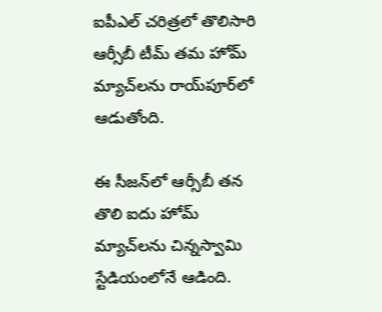ఐపీఎల్ చరిత్రలో తొలిసారి ఆర్సీబీ టీమ్ తమ హోమ్ మ్యాచ్‌లను రాయ్‌పూర్‌లో ఆడుతోంది.

ఈ సీజన్‌లో ఆర్సీబీ తన తొలి ఐదు హోమ్ మ్యాచ్‌లను చిన్నస్వామి స్టేడియంలోనే ఆడింది.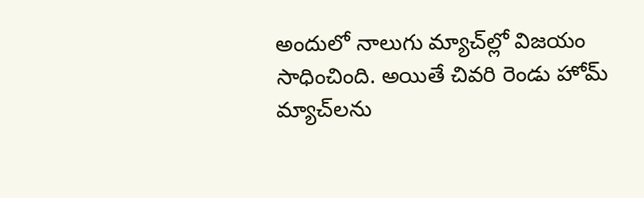అందులో నాలుగు మ్యాచ్‌ల్లో విజయం సాధించింది. అయితే చివరి రెండు హోమ్ మ్యాచ్‌లను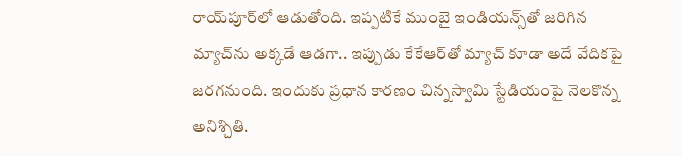రాయ్‌పూర్‌లో ఆడుతోంది. ఇప్పటికే ముంబై ఇండియన్స్‌తో జరిగిన మ్యాచ్‌ను అక్కడే ఆడగా.. ఇప్పుడు కేకేఆర్‌తో మ్యాచ్ కూడా అదే వేదికపై జరగనుంది. ఇందుకు ప్రధాన కారణం చిన్నస్వామి స్టేడియంపై నెలకొన్న అనిశ్చితి.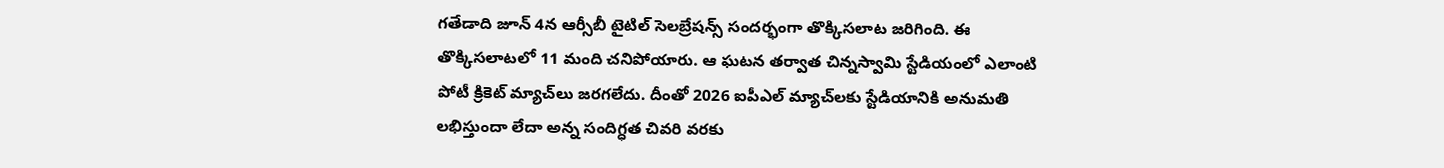గతేడాది జూన్ 4న ఆర్సీబీ టైటిల్ సెలబ్రేషన్స్ సందర్భంగా తొక్కిసలాట జరిగింది. ఈ తొక్కిసలాటలో 11 మంది చనిపోయారు. ఆ ఘటన తర్వాత చిన్నస్వామి స్టేడియంలో ఎలాంటి పోటీ క్రికెట్ మ్యాచ్‌లు జరగలేదు. దీంతో 2026 ఐపీఎల్ మ్యాచ్‌లకు స్టేడియానికి అనుమతి లభిస్తుందా లేదా అన్న సందిగ్ధత చివరి వరకు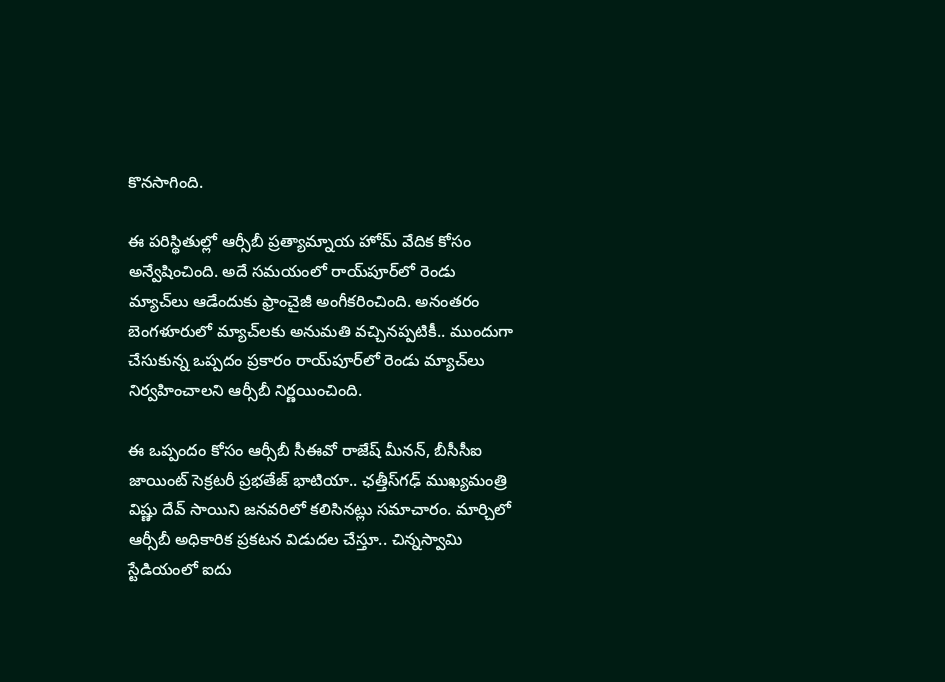కొనసాగింది.

ఈ పరిస్థితుల్లో ఆర్సీబీ ప్రత్యామ్నాయ హోమ్ వేదిక కోసం అన్వేషించింది. అదే సమయంలో రాయ్‌పూర్‌లో రెండు మ్యాచ్‌లు ఆడేందుకు ఫ్రాంచైజీ అంగీకరించింది. అనంతరం బెంగళూరులో మ్యాచ్‌లకు అనుమతి వచ్చినప్పటికీ.. ముందుగా చేసుకున్న ఒప్పదం ప్రకారం రాయ్‌పూర్‌లో రెండు మ్యాచ్‌లు నిర్వహించాలని ఆర్సీబీ నిర్ణయించింది.

ఈ ఒప్పందం కోసం ఆర్సీబీ సీఈవో రాజేష్ మీనన్, బీసీసీఐ జాయింట్ సెక్రటరీ ప్రభతేజ్ భాటియా.. ఛత్తీస్‌గఢ్ ముఖ్యమంత్రి విష్ణు దేవ్ సాయిని జనవరిలో కలిసినట్లు సమాచారం. మార్చిలో ఆర్సీబీ అధికారిక ప్రకటన విడుదల చేస్తూ.. చిన్నస్వామి స్టేడియంలో ఐదు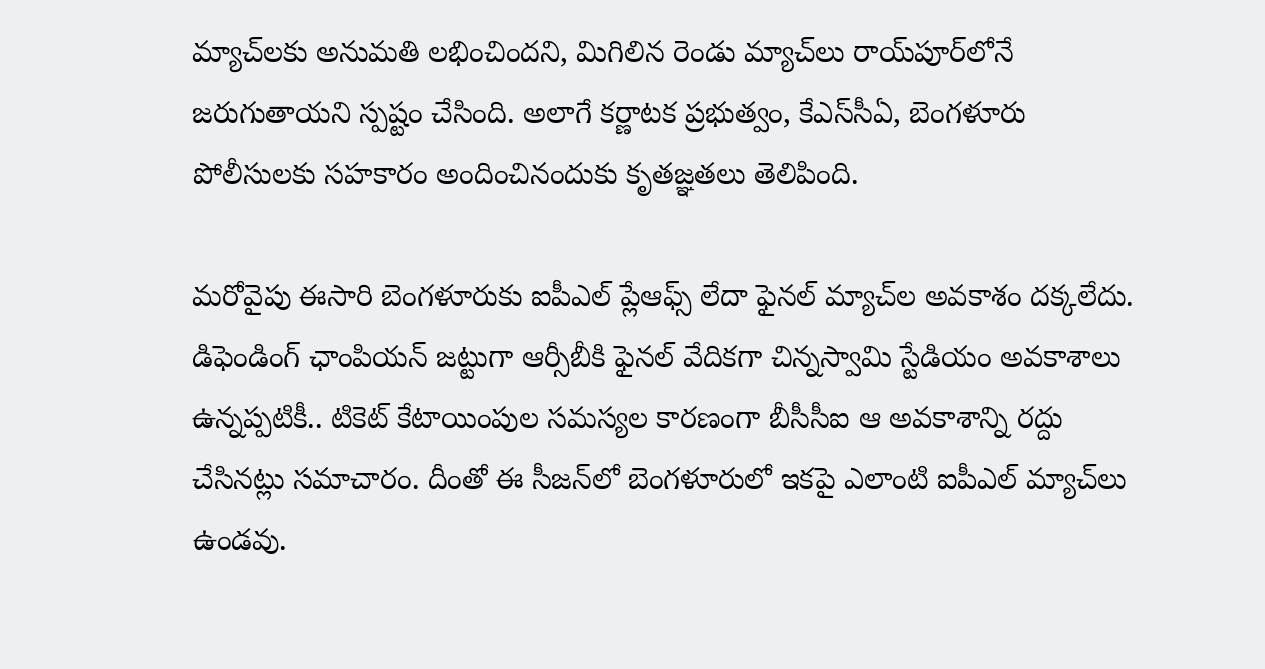మ్యాచ్‌లకు అనుమతి లభించిందని, మిగిలిన రెండు మ్యాచ్‌లు రాయ్‌పూర్‌లోనే జరుగుతాయని స్పష్టం చేసింది. అలాగే కర్ణాటక ప్రభుత్వం, కేఎస్‌సీఏ, బెంగళూరు పోలీసులకు సహకారం అందించినందుకు కృతజ్ఞతలు తెలిపింది.

మరోవైపు ఈసారి బెంగళూరుకు ఐపీఎల్ ప్లేఆఫ్స్ లేదా ఫైనల్ మ్యాచ్‌ల అవకాశం దక్కలేదు. డిఫెండింగ్ ఛాంపియన్ జట్టుగా ఆర్సీబీకి ఫైనల్ వేదికగా చిన్నస్వామి స్టేడియం అవకాశాలు ఉన్నప్పటికీ.. టికెట్ కేటాయింపుల సమస్యల కారణంగా బీసీసీఐ ఆ అవకాశాన్ని రద్దు చేసినట్లు సమాచారం. దీంతో ఈ సీజన్‌లో బెంగళూరులో ఇకపై ఎలాంటి ఐపీఎల్ మ్యాచ్‌లు ఉండవు.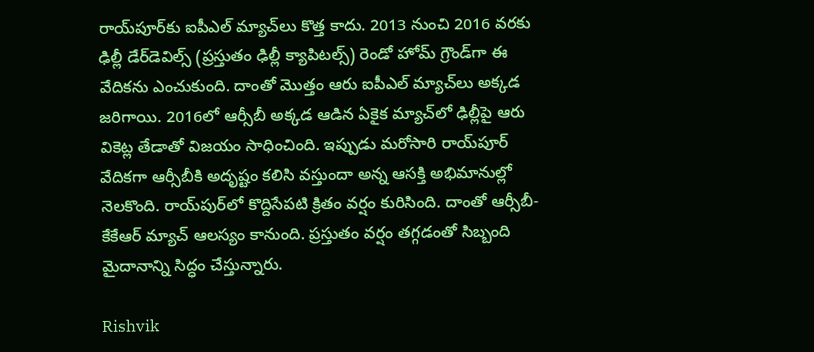రాయ్‌పూర్‌కు ఐపీఎల్ మ్యాచ్‌లు కొత్త కాదు. 2013 నుంచి 2016 వరకు ఢిల్లీ డేర్‌డెవిల్స్ (ప్రస్తుతం ఢిల్లీ క్యాపిటల్స్) రెండో హోమ్ గ్రౌండ్‌గా ఈ వేదికను ఎంచుకుంది. దాంతో మొత్తం ఆరు ఐపీఎల్ మ్యాచ్‌లు అక్కడ జరిగాయి. 2016లో ఆర్సీబీ అక్కడ ఆడిన ఏకైక మ్యాచ్‌లో ఢిల్లీపై ఆరు వికెట్ల తేడాతో విజయం సాధించింది. ఇప్పుడు మరోసారి రాయ్‌పూర్ వేదికగా ఆర్సీబీకి అదృష్టం కలిసి వస్తుందా అన్న ఆసక్తి అభిమానుల్లో నెలకొంది. రాయ్‌పుర్‌లో కొద్దిసేపటి క్రితం వర్షం కురిసింది. దాంతో ఆర్సీబీ-కేకేఆర్ మ్యాచ్ ఆలస్యం కానుంది. ప్రస్తుతం వర్షం తగ్గడంతో సిబ్బంది మైదానాన్ని సిద్ధం చేస్తున్నారు.

Rishvik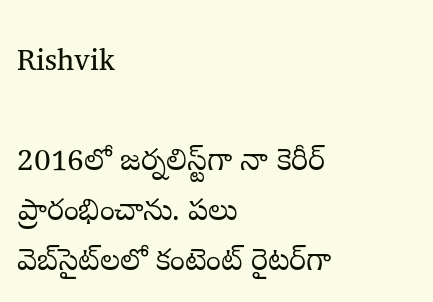Rishvik

2016లో జర్నలిస్ట్‌గా నా కెరీర్ ప్రారంభించాను. పలు వెబ్‌సైట్‌లలో కంటెంట్ రైటర్‌గా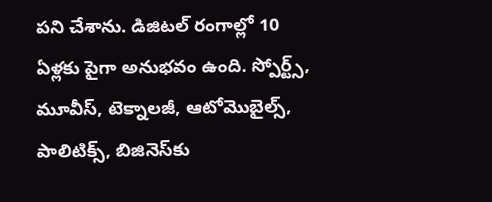పని చేశాను. డిజిటల్‌ రంగాల్లో 10 ఏళ్లకు పైగా అనుభవం ఉంది. స్పోర్ట్స్, మూవీస్, టెక్నాలజీ, ఆటోమొబైల్స్, పాలిటిక్స్, బిజినెస్‌కు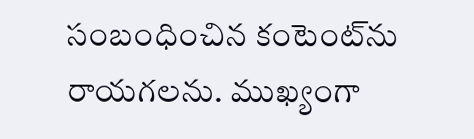సంబంధించిన కంటెంట్‌ను రాయగలను. ముఖ్యంగా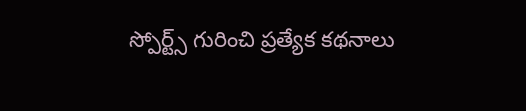స్పోర్ట్స్ గురించి ప్రత్యేక కథనాలు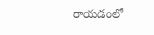రాయడంలో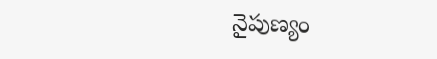నైపుణ్యం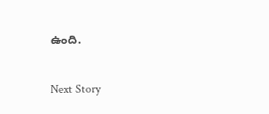ఉంది.

Next Story